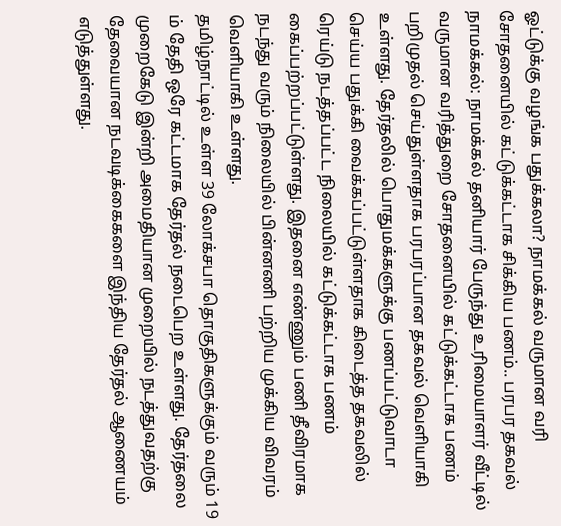ஓட்டுக்கு வழங்க பதுக்கலா? நாமக்கல் வருமான வரி சோதனையில் கட்டுக்கட்டாக சிக்கிய பணம்.. பரபர தகவல்
நாமக்கல்: நாமக்கல் தனியார் பேருந்து உரிமையாளர் வீட்டில் வருமான வரித்துறை சோதனையில் கட்டுக்கட்டாக பணம் பறிமுதல் செய்துள்ளதாக பரபரப்பான தகவல் வெளியாகி உள்ளது. தேர்தலில் பொதுமக்களுக்கு பணப்பட்டுவாடா செய்ய பதுக்கி வைக்கப்பட்டுள்ளதாக கிடைத்த தகவலில் ரெய்டு நடத்தப்பட்ட நிலையில் கட்டுக்கட்டாக பணம் கைப்பற்றப்பட்டுள்ளது. இதனை எண்ணும் பணி தீவிரமாக நடந்து வரும் நிலையில் பின்னணி பற்றிய முக்கிய விவரம் வெளியாகி உள்ளது.
தமிழ்நாட்டில் உள்ள 39 லோக்சபா தொகுதிகளுக்கும் வரும் 19 ம் தேதி ஒரே கட்டமாக தேர்தல் நடைபெற உள்ளது. தேர்தலை முறைகேடு இன்றி அமைதியான முறையில் நடத்துவதற்கு தேவையான நடவடிக்கைகளை இந்திய தேர்தல் ஆணையம் எடுத்துள்ளது.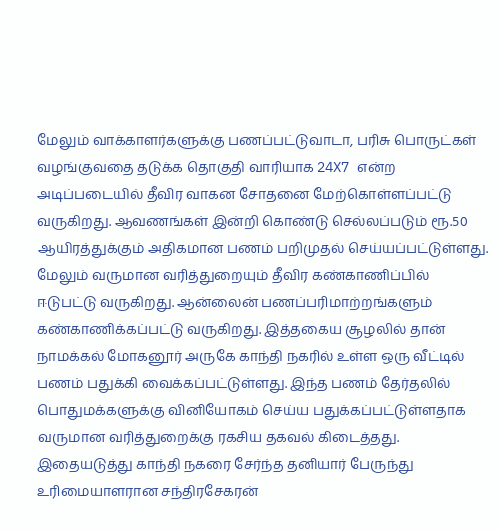மேலும் வாக்காளர்களுக்கு பணப்பட்டுவாடா, பரிசு பொருட்கள் வழங்குவதை தடுக்க தொகுதி வாரியாக 24X7 என்ற அடிப்படையில் தீவிர வாகன சோதனை மேற்கொள்ளப்பட்டு வருகிறது. ஆவணங்கள் இன்றி கொண்டு செல்லப்படும் ரூ.50 ஆயிரத்துக்கும் அதிகமான பணம் பறிமுதல் செய்யப்பட்டுள்ளது.
மேலும் வருமான வரித்துறையும் தீவிர கண்காணிப்பில் ஈடுபட்டு வருகிறது. ஆன்லைன் பணப்பரிமாற்றங்களும் கண்காணிக்கப்பட்டு வருகிறது. இத்தகைய சூழலில் தான் நாமக்கல் மோகனூர் அருகே காந்தி நகரில் உள்ள ஒரு வீட்டில் பணம் பதுக்கி வைக்கப்பட்டுள்ளது. இந்த பணம் தேர்தலில் பொதுமக்களுக்கு வினியோகம் செய்ய பதுக்கப்பட்டுள்ளதாக வருமான வரித்துறைக்கு ரகசிய தகவல் கிடைத்தது.
இதையடுத்து காந்தி நகரை சேர்ந்த தனியார் பேருந்து உரிமையாளரான சந்திரசேகரன்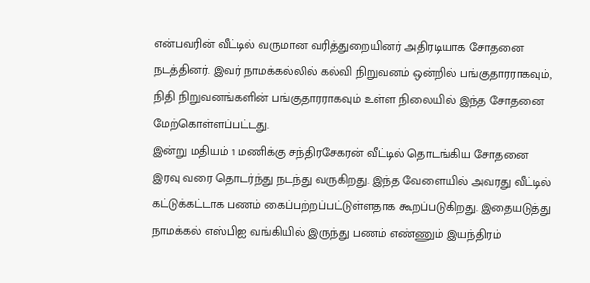என்பவரின் வீட்டில் வருமான வரித்துறையினர் அதிரடியாக சோதனை நடத்தினர். இவர் நாமக்கல்லில் கல்வி நிறுவனம் ஒன்றில் பங்குதாரராகவும், நிதி நிறுவனங்களின் பங்குதாரராகவும் உள்ள நிலையில் இந்த சோதனை மேற்கொள்ளப்பட்டது.
இன்று மதியம் 1 மணிக்கு சந்திரசேகரன் வீட்டில் தொடங்கிய சோதனை இரவு வரை தொடர்ந்து நடந்து வருகிறது. இந்த வேளையில் அவரது வீட்டில் கட்டுக்கட்டாக பணம் கைப்பற்றப்பட்டுள்ளதாக கூறப்படுகிறது. இதையடுத்து நாமக்கல் எஸ்பிஐ வங்கியில் இருந்து பணம் எண்ணும் இயந்திரம்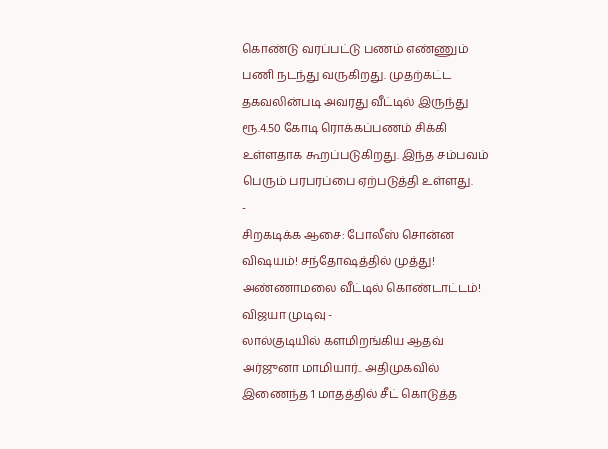கொண்டு வரப்பட்டு பணம் எண்ணும் பணி நடந்து வருகிறது. முதற்கட்ட தகவலின்படி அவரது வீட்டில் இருந்து ரூ.4.50 கோடி ரொக்கப்பணம் சிக்கி உள்ளதாக கூறப்படுகிறது. இந்த சம்பவம் பெரும் பரபரப்பை ஏற்படுத்தி உள்ளது.
-
சிறகடிக்க ஆசை: போலீஸ் சொன்ன விஷயம்! சந்தோஷத்தில் முத்து! அண்ணாமலை வீட்டில் கொண்டாட்டம்! விஜயா முடிவு -
லால்குடியில் களமிறங்கிய ஆதவ் அர்ஜுனா மாமியார்.. அதிமுகவில் இணைந்த 1 மாதத்தில் சீட் கொடுத்த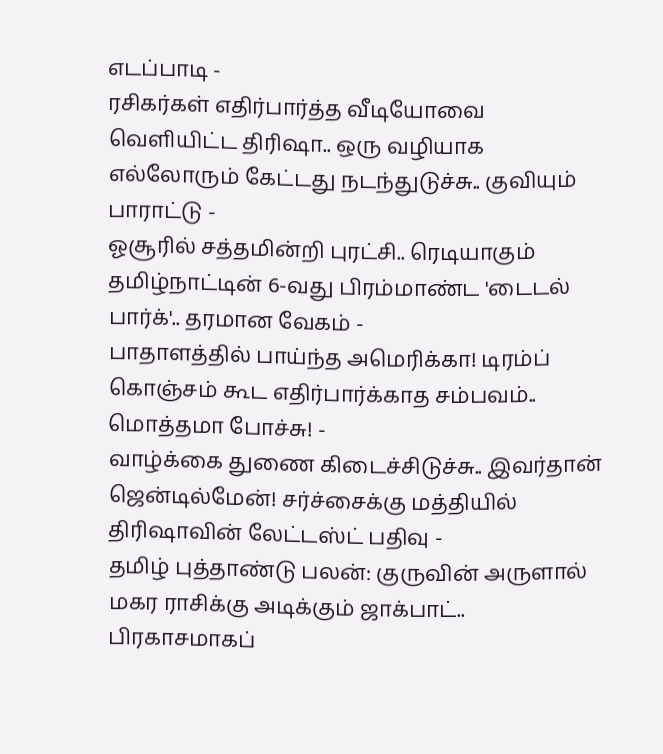எடப்பாடி -
ரசிகர்கள் எதிர்பார்த்த வீடியோவை வெளியிட்ட திரிஷா.. ஒரு வழியாக எல்லோரும் கேட்டது நடந்துடுச்சு.. குவியும் பாராட்டு -
ஓசூரில் சத்தமின்றி புரட்சி.. ரெடியாகும் தமிழ்நாட்டின் 6-வது பிரம்மாண்ட 'டைடல் பார்க்'.. தரமான வேகம் -
பாதாளத்தில் பாய்ந்த அமெரிக்கா! டிரம்ப் கொஞ்சம் கூட எதிர்பார்க்காத சம்பவம்.. மொத்தமா போச்சு! -
வாழ்க்கை துணை கிடைச்சிடுச்சு.. இவர்தான் ஜென்டில்மேன்! சர்ச்சைக்கு மத்தியில் திரிஷாவின் லேட்டஸ்ட் பதிவு -
தமிழ் புத்தாண்டு பலன்: குருவின் அருளால் மகர ராசிக்கு அடிக்கும் ஜாக்பாட்.. பிரகாசமாகப்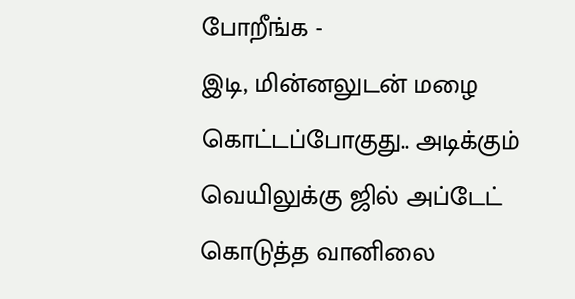போறீங்க -
இடி, மின்னலுடன் மழை கொட்டப்போகுது.. அடிக்கும் வெயிலுக்கு ஜில் அப்டேட் கொடுத்த வானிலை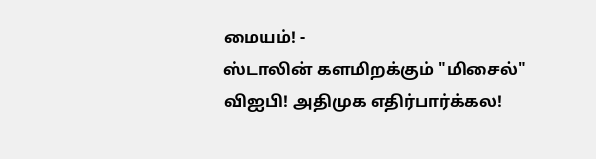மையம்! -
ஸ்டாலின் களமிறக்கும் "மிசைல்" விஐபி! அதிமுக எதிர்பார்க்கல!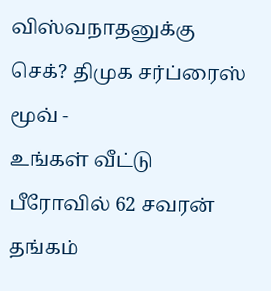விஸ்வநாதனுக்கு செக்? திமுக சர்ப்ரைஸ் மூவ் -
உங்கள் வீட்டு பீரோவில் 62 சவரன் தங்கம்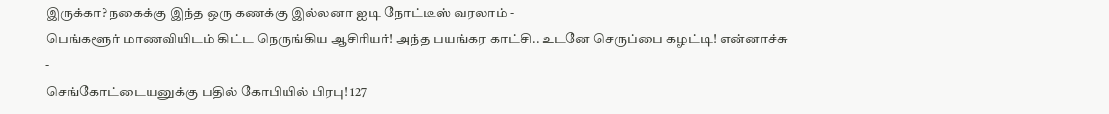இருக்கா? நகைக்கு இந்த ஒரு கணக்கு இல்லனா ஐடி நோட்டீஸ் வரலாம் -
பெங்களூர் மாணவியிடம் கிட்ட நெருங்கிய ஆசிரியர்! அந்த பயங்கர காட்சி.. உடனே செருப்பை கழட்டி! என்னாச்சு -
செங்கோட்டையனுக்கு பதில் கோபியில் பிரபு! 127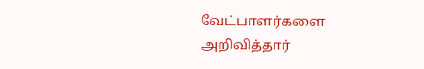வேட்பாளர்களை அறிவித்தார்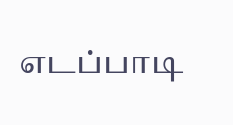எடப்பாடி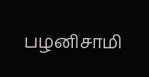பழனிசாமி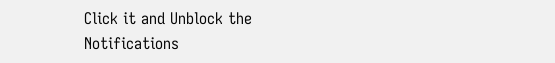Click it and Unblock the Notifications